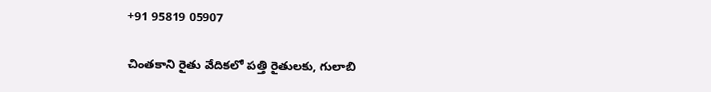+91 95819 05907

చింతకాని రైతు వేదికలో పత్తి రైతులకు, గులాబి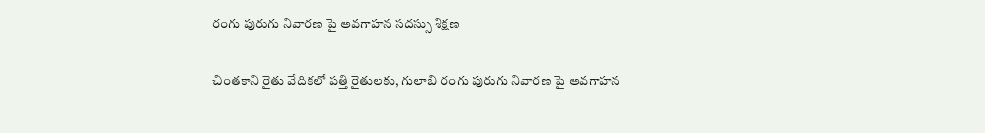రంగు పురుగు నివారణ పై అవగాహన సదస్సు శిక్షణ

చింతకాని రైతు వేదికలో పత్తి రైతులకు, గులాబి రంగు పురుగు నివారణ పై అవగాహన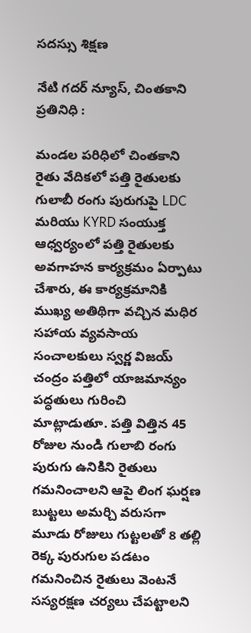సదస్సు శిక్షణ

నేటి గదర్ న్యూస్, చింతకాని ప్రతినిధి :

మండల పరిధిలో చింతకాని రైతు వేదికలో పత్తి రైతులకు గులాబీ రంగు పురుగుపై LDC మరియు KYRD సంయుక్త ఆధ్వర్యంలో పత్తి రైతులకు అవగాహన కార్యక్రమం ఏర్పాటు చేశారు, ఈ కార్యక్రమానికి ముఖ్య అతిథిగా వచ్చిన మధిర సహాయ వ్యవసాయ సంచాలకులు స్వర్ణ విజయ్ చంద్రం పత్తిలో యాజమాన్యం పద్ధతులు గురించి మాట్లాడుతూ. పత్తి విత్తిన 45 రోజుల నుండి గులాబి రంగు పురుగు ఉనికిని రైతులు గమనించాలని ఆపై లింగ ఘర్షణ బుట్టలు అమర్చి వరుసగా మూడు రోజులు గుట్టలతో 8 తల్లి రెక్క పురుగుల పడటం గమనించిన రైతులు వెంటనే సస్యరక్షణ చర్యలు చేపట్టాలని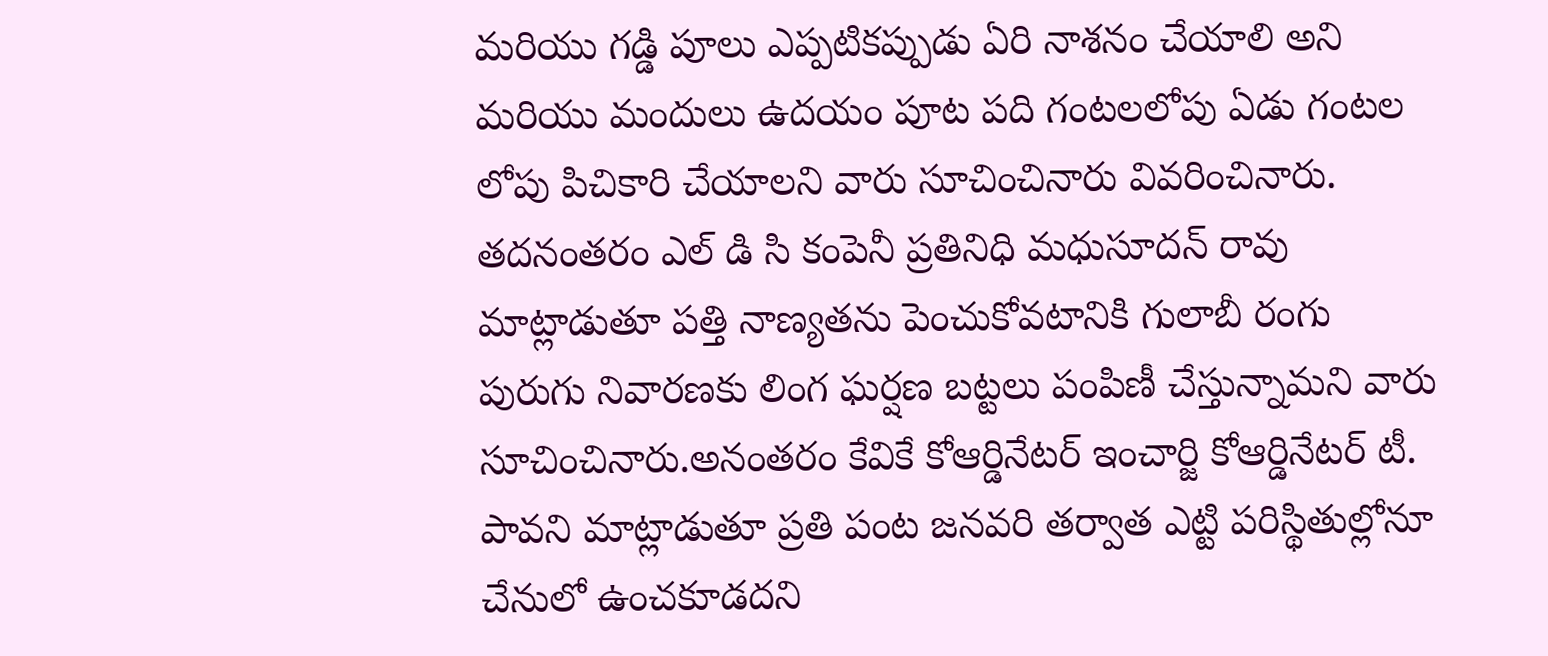మరియు గడ్డి పూలు ఎప్పటికప్పుడు ఏరి నాశనం చేయాలి అని మరియు మందులు ఉదయం పూట పది గంటలలోపు ఏడు గంటల లోపు పిచికారి చేయాలని వారు సూచించినారు వివరించినారు. తదనంతరం ఎల్ డి సి కంపెనీ ప్రతినిధి మధుసూదన్ రావు మాట్లాడుతూ పత్తి నాణ్యతను పెంచుకోవటానికి గులాబీ రంగు పురుగు నివారణకు లింగ ఘర్షణ బట్టలు పంపిణీ చేస్తున్నామని వారు సూచించినారు.అనంతరం కేవికే కోఆర్డినేటర్ ఇంచార్జి కోఆర్డినేటర్ టీ. పావని మాట్లాడుతూ ప్రతి పంట జనవరి తర్వాత ఎట్టి పరిస్థితుల్లోనూ చేనులో ఉంచకూడదని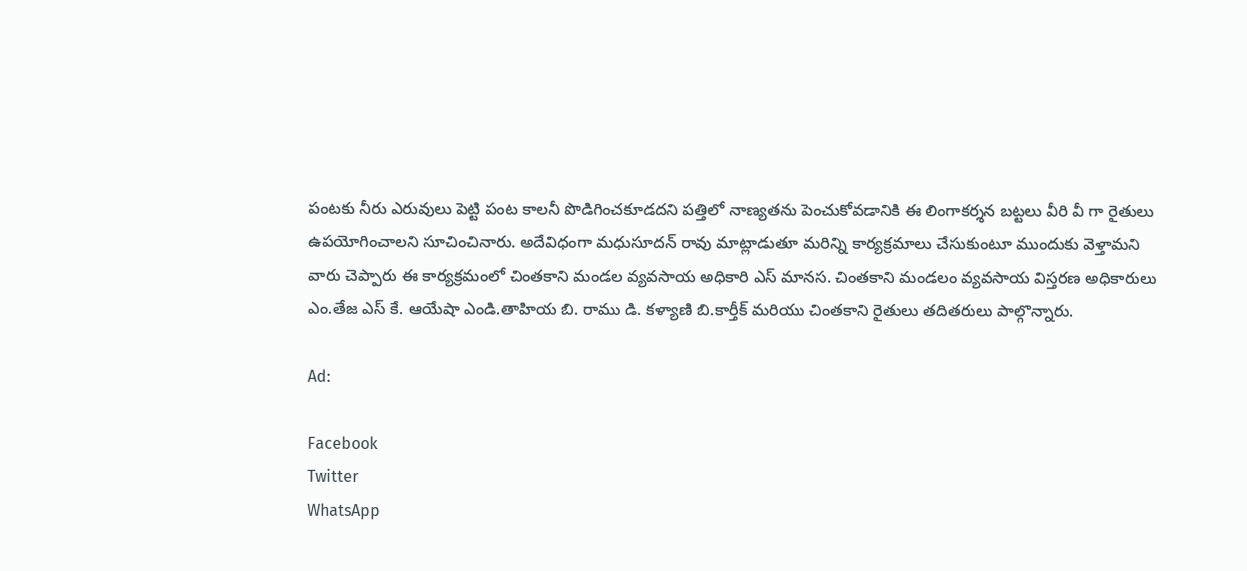పంటకు నీరు ఎరువులు పెట్టి పంట కాలనీ పొడిగించకూడదని పత్తిలో నాణ్యతను పెంచుకోవడానికి ఈ లింగాకర్శన బట్టలు వీరి వీ గా రైతులు ఉపయోగించాలని సూచించినారు. అదేవిధంగా మధుసూదన్ రావు మాట్లాడుతూ మరిన్ని కార్యక్రమాలు చేసుకుంటూ ముందుకు వెళ్తామని వారు చెప్పారు ఈ కార్యక్రమంలో చింతకాని మండల వ్యవసాయ అధికారి ఎస్ మానస. చింతకాని మండలం వ్యవసాయ విస్తరణ అధికారులు ఎం.తేజ ఎస్ కే. ఆయేషా ఎండి.తాహియ బి. రాము డి. కళ్యాణి బి.కార్తీక్ మరియు చింతకాని రైతులు తదితరులు పాల్గొన్నారు.

Ad:

Facebook
Twitter
WhatsApp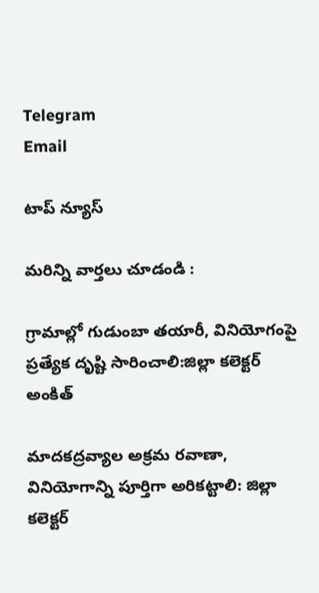Telegram
Email

టాప్ న్యూస్

మరిన్ని వార్తలు చూడండి :

గ్రామాల్లో గుడుంబా తయారీ, వినియోగంపై ప్రత్యేక దృష్టి సారించాలి:జిల్లా కలెక్టర్ అంకిత్

మాదకద్రవ్యాల అక్రమ రవాణా, వినియోగాన్ని పూర్తిగా అరికట్టాలి: జిల్లా కలెక్టర్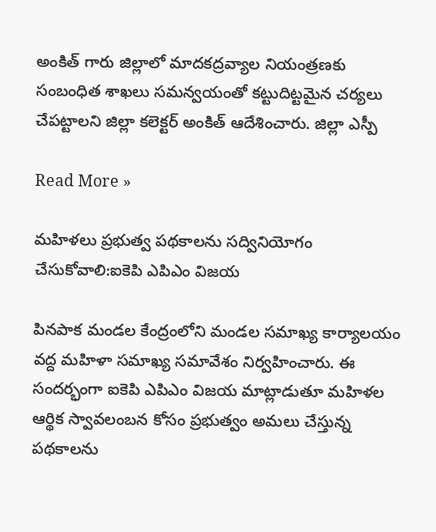అంకిత్ గారు జిల్లాలో మాదకద్రవ్యాల నియంత్రణకు సంబంధిత శాఖలు సమన్వయంతో కట్టుదిట్టమైన చర్యలు చేపట్టాలని జిల్లా కలెక్టర్ అంకిత్ ఆదేశించారు. జిల్లా ఎస్పీ

Read More »

మహిళలు ప్రభుత్వ పథకాలను సద్వినియోగం చేసుకోవాలి:ఐకెపి ఎపిఎం విజయ

పినపాక మండల కేంద్రంలోని మండల సమాఖ్య కార్యాలయం వద్ద మహిళా సమాఖ్య సమావేశం నిర్వహించారు. ఈ సందర్భంగా ఐకెపి ఎపిఎం విజయ మాట్లాడుతూ మహిళల ఆర్థిక స్వావలంబన కోసం ప్రభుత్వం అమలు చేస్తున్న పథకాలను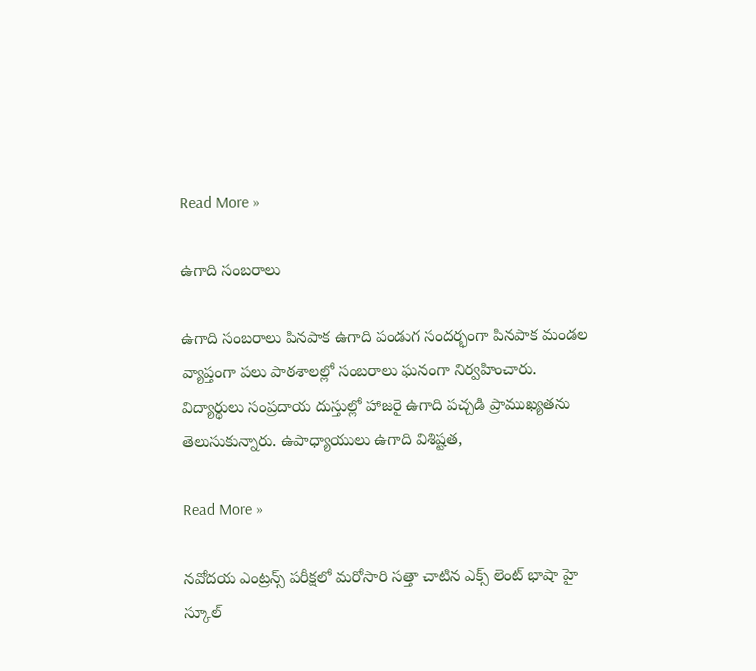Read More »

ఉగాది సంబరాలు

ఉగాది సంబరాలు పినపాక ఉగాది పండుగ సందర్భంగా పినపాక మండల వ్యాప్తంగా పలు పాఠశాలల్లో సంబరాలు ఘనంగా నిర్వహించారు. విద్యార్థులు సంప్రదాయ దుస్తుల్లో హాజరై ఉగాది పచ్చడి ప్రాముఖ్యతను తెలుసుకున్నారు. ఉపాధ్యాయులు ఉగాది విశిష్టత,

Read More »

నవోదయ ఎంట్రన్స్ పరీక్షలో మరోసారి సత్తా చాటిన ఎక్స్ లెంట్ భాషా హై స్కూల్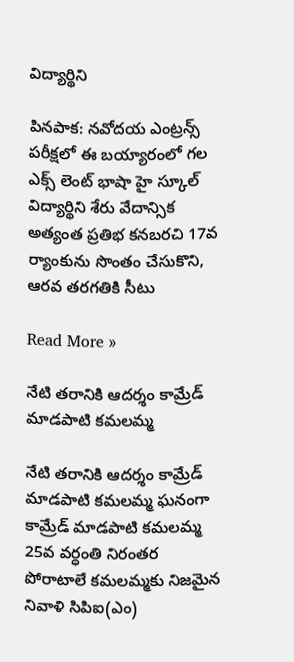విద్యార్థిని

పినపాక: నవోదయ ఎంట్రన్స్ పరీక్షలో ఈ బయ్యారంలో గల ఎక్స్ లెంట్ భాషా హై స్కూల్ విద్యార్థిని శేరు వేదాన్సిక అత్యంత ప్రతిభ కనబరచి 17వ ర్యాంకును సొంతం చేసుకొని, ఆరవ తరగతికి సీటు

Read More »

నేటి తరానికి ఆదర్శం కామ్రేడ్ మాడపాటి కమలమ్మ

నేటి తరానికి ఆదర్శం కామ్రేడ్ మాడపాటి కమలమ్మ ఘనంగా కామ్రేడ్ మాడపాటి కమలమ్మ 25వ వర్ధంతి నిరంతర పోరాటాలే కమలమ్మకు నిజమైన నివాళి సిపిఐ(ఎం)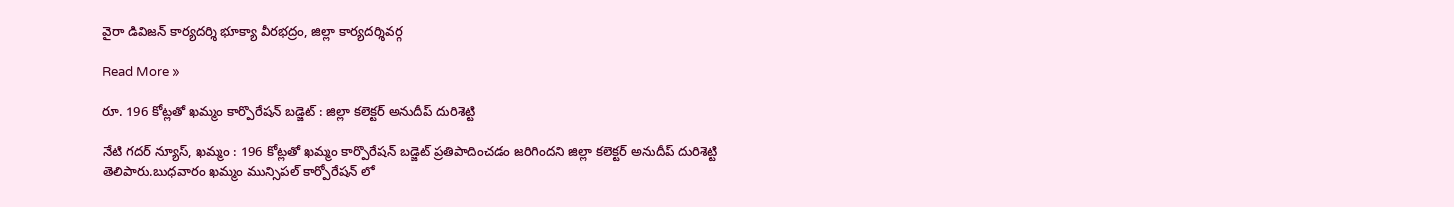వైరా డివిజన్ కార్యదర్శి భూక్యా వీరభద్రం, జిల్లా కార్యదర్శివర్గ

Read More »

రూ. 196 కోట్లతో ఖమ్మం కార్పొరేషన్ బడ్జెట్ : జిల్లా కలెక్టర్ అనుదీప్ దురిశెట్టి

నేటి గదర్ న్యూస్, ఖమ్మం : 196 కోట్లతో ఖమ్మం కార్పొరేషన్ బడ్జెట్ ప్రతిపాదించడం జరిగిందని జిల్లా కలెక్టర్ అనుదీప్ దురిశెట్టి తెలిపారు.బుధవారం ఖమ్మం మున్సిపల్ కార్పోరేషన్ లో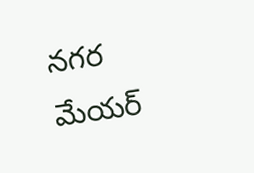నగర మేయర్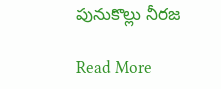పునుకొల్లు నీరజ

Read More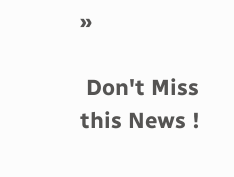»

 Don't Miss this News !